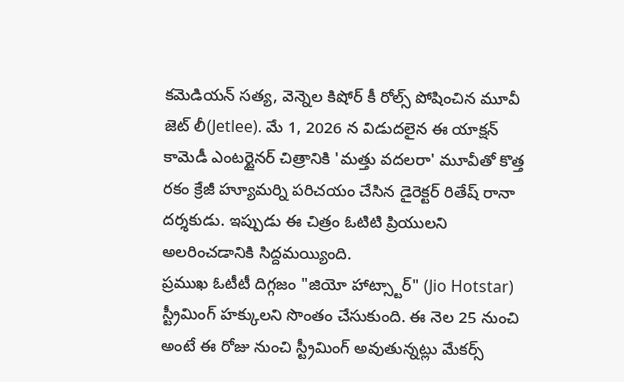కమెడియన్ సత్య, వెన్నెల కిషోర్ కీ రోల్స్ పోషించిన మూవీ జెట్ లీ(Jetlee). మే 1, 2026 న విడుదలైన ఈ యాక్షన్ కామెడీ ఎంటర్టైనర్ చిత్రానికి 'మత్తు వదలరా' మూవీతో కొత్త రకం క్రేజీ హ్యూమర్ని పరిచయం చేసిన డైరెక్టర్ రితేష్ రానా దర్శకుడు. ఇప్పుడు ఈ చిత్రం ఓటిటి ప్రియులని అలరించడానికి సిద్దమయ్యింది.
ప్రముఖ ఓటీటీ దిగ్గజం "జియో హాట్స్టార్" (Jio Hotstar) స్ట్రీమింగ్ హక్కులని సొంతం చేసుకుంది. ఈ నెల 25 నుంచి అంటే ఈ రోజు నుంచి స్ట్రీమింగ్ అవుతున్నట్లు మేకర్స్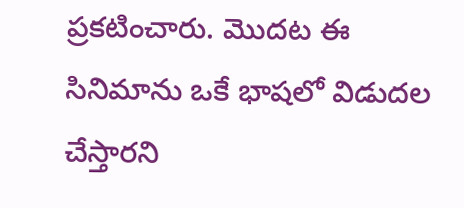ప్రకటించారు. మొదట ఈ సినిమాను ఒకే భాషలో విడుదల చేస్తారని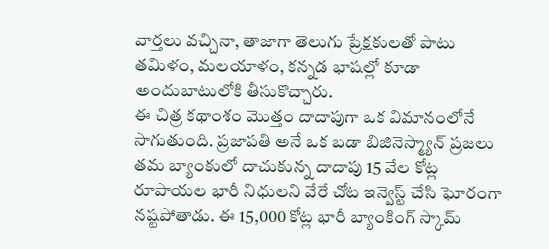వార్తలు వచ్చినా, తాజాగా తెలుగు ప్రేక్షకులతో పాటు తమిళం, మలయాళం, కన్నడ భాషల్లో కూడా అందుబాటులోకి తీసుకొచ్చారు.
ఈ చిత్ర కథాంశం మొత్తం దాదాపుగా ఒక విమానంలోనే సాగుతుంది. ప్రజాపతి అనే ఒక బడా బిజినెస్మ్యాన్ ప్రజలు తమ బ్యాంకులో దాచుకున్న దాదాపు 15 వేల కోట్ల రూపాయల భారీ నిధులని వేరే చోట ఇన్వెస్ట్ చేసి ఘోరంగా నష్టపోతాడు. ఈ 15,000 కోట్ల భారీ బ్యాంకింగ్ స్కామ్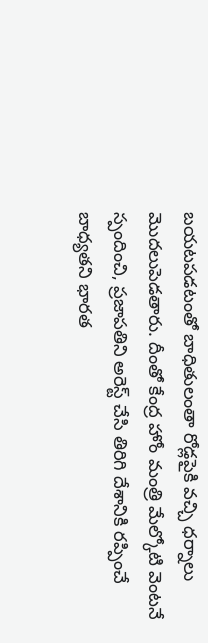బయటపడటంతో బాధితులంతా రోడ్లపైకి వచ్చి ధర్నాలు మొదలుపెడతారు. దీంతో కేంద్ర హోం మంత్రి మేల్కోటి వెంటనే స్పందించి, ప్రజాపతిని అరెస్ట్ చేసి తిరిగి దేశానికి రప్పించే బాధ్యతని భారత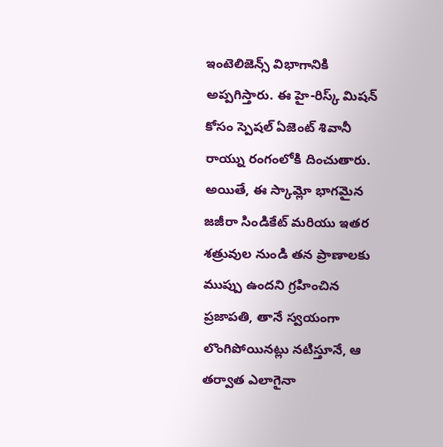ఇంటెలిజెన్స్ విభాగానికి అప్పగిస్తారు. ఈ హై-రిస్క్ మిషన్ కోసం స్పెషల్ ఏజెంట్ శివానీ రాయ్ను రంగంలోకి దించుతారు. అయితే, ఈ స్కామ్లో భాగమైన జజీరా సిండికేట్ మరియు ఇతర శత్రువుల నుండి తన ప్రాణాలకు ముప్పు ఉందని గ్రహించిన ప్రజాపతి, తానే స్వయంగా లొంగిపోయినట్లు నటిస్తూనే, ఆ తర్వాత ఎలాగైనా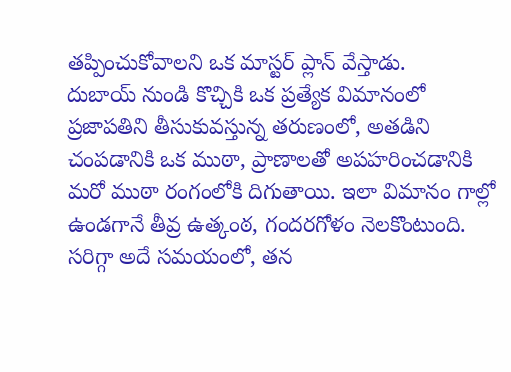తప్పించుకోవాలని ఒక మాస్టర్ ప్లాన్ వేస్తాడు.
దుబాయ్ నుండి కొచ్చికి ఒక ప్రత్యేక విమానంలో ప్రజాపతిని తీసుకువస్తున్న తరుణంలో, అతడిని చంపడానికి ఒక ముఠా, ప్రాణాలతో అపహరించడానికి మరో ముఠా రంగంలోకి దిగుతాయి. ఇలా విమానం గాల్లో ఉండగానే తీవ్ర ఉత్కంఠ, గందరగోళం నెలకొంటుంది. సరిగ్గా అదే సమయంలో, తన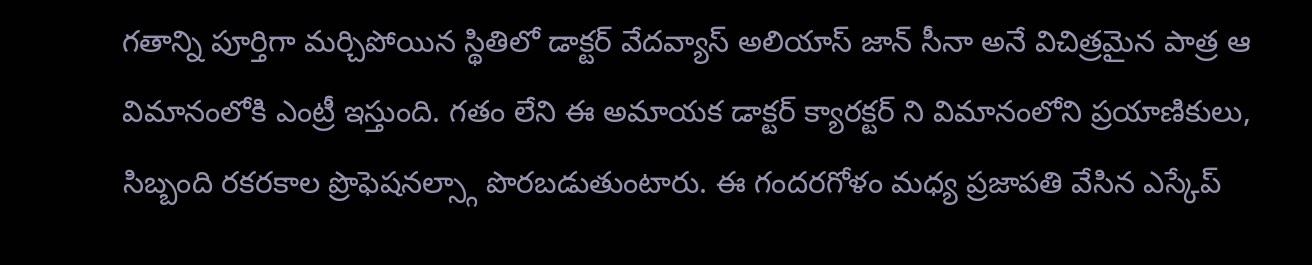గతాన్ని పూర్తిగా మర్చిపోయిన స్థితిలో డాక్టర్ వేదవ్యాస్ అలియాస్ జాన్ సీనా అనే విచిత్రమైన పాత్ర ఆ విమానంలోకి ఎంట్రీ ఇస్తుంది. గతం లేని ఈ అమాయక డాక్టర్ క్యారక్టర్ ని విమానంలోని ప్రయాణికులు, సిబ్బంది రకరకాల ప్రొఫెషనల్స్గా పొరబడుతుంటారు. ఈ గందరగోళం మధ్య ప్రజాపతి వేసిన ఎస్కేప్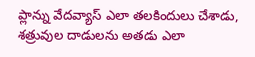ప్లాన్ను వేదవ్యాస్ ఎలా తలకిందులు చేశాడు, శత్రువుల దాడులను అతడు ఎలా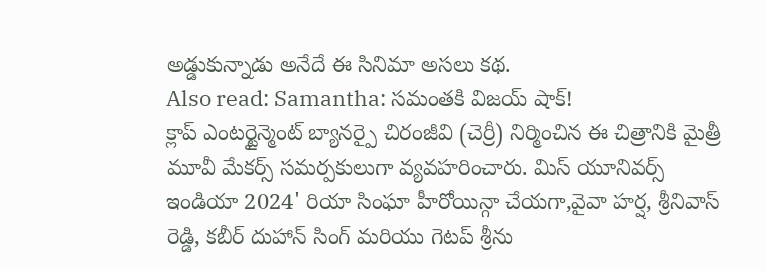అడ్డుకున్నాడు అనేదే ఈ సినిమా అసలు కథ.
Also read: Samantha: సమంతకి విజయ్ షాక్!
క్లాప్ ఎంటర్టైన్మెంట్ బ్యానర్పై చిరంజీవి (చెర్రీ) నిర్మించిన ఈ చిత్రానికి మైత్రీ మూవీ మేకర్స్ సమర్పకులుగా వ్యవహరించారు. మిస్ యూనివర్స్ ఇండియా 2024' రియా సింఘా హీరోయిన్గా చేయగా,వైవా హర్ష, శ్రీనివాస్ రెడ్డి, కబీర్ దుహాన్ సింగ్ మరియు గెటప్ శ్రీను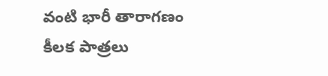వంటి భారీ తారాగణం కీలక పాత్రలు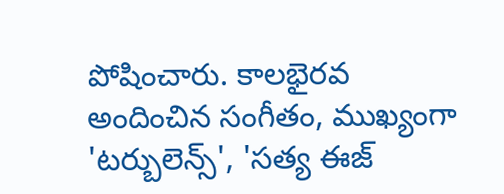పోషించారు. కాలభైరవ అందించిన సంగీతం, ముఖ్యంగా 'టర్బులెన్స్', 'సత్య ఈజ్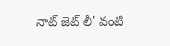నాట్ జెట్ లీ' వంటి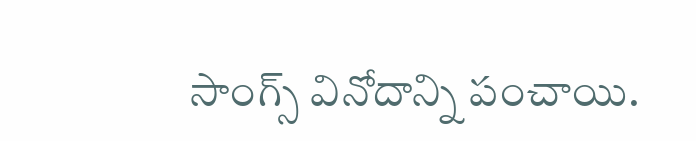సాంగ్స్ వినోదాన్ని పంచాయి.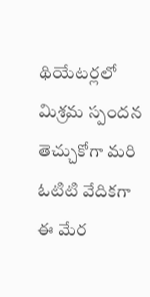థియేటర్లలో మిశ్రమ స్పందన తెచ్చుకోగా మరి ఓటిటి వేదికగా ఈ మేర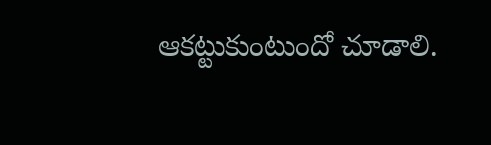ఆకట్టుకుంటుందో చూడాలి.